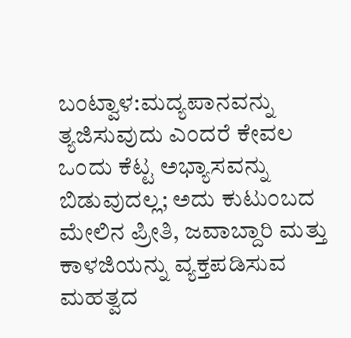ಬಂಟ್ವಾಳ:ಮದ್ಯಪಾನವನ್ನು ತ್ಯಜಿಸುವುದು ಎಂದರೆ ಕೇವಲ ಒಂದು ಕೆಟ್ಟ ಅಭ್ಯಾಸವನ್ನು ಬಿಡುವುದಲ್ಲ; ಅದು ಕುಟುಂಬದ ಮೇಲಿನ ಪ್ರೀತಿ, ಜವಾಬ್ದಾರಿ ಮತ್ತು ಕಾಳಜಿಯನ್ನು ವ್ಯಕ್ತಪಡಿಸುವ ಮಹತ್ವದ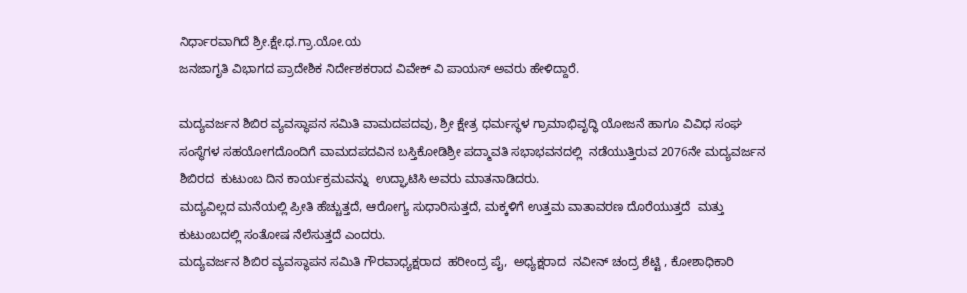ನಿರ್ಧಾರವಾಗಿದೆ ಶ್ರೀ.ಕ್ಷೇ.ಧ.ಗ್ರಾ.ಯೋ.ಯ
ಜನಜಾಗೃತಿ ವಿಭಾಗದ ಪ್ರಾದೇಶಿಕ ನಿರ್ದೇಶಕರಾದ ವಿವೇಕ್ ವಿ ಪಾಯಸ್ ಅವರು ಹೇಳಿದ್ದಾರೆ.

ಮದ್ಯವರ್ಜನ ಶಿಬಿರ ವ್ಯವಸ್ಥಾಪನ ಸಮಿತಿ ವಾಮದಪದವು, ಶ್ರೀ ಕ್ಷೇತ್ರ ಧರ್ಮಸ್ಥಳ ಗ್ರಾಮಾಭಿವೃದ್ಧಿ ಯೋಜನೆ ಹಾಗೂ ವಿವಿಧ ಸಂಘ ಸಂಸ್ಥೆಗಳ ಸಹಯೋಗದೊಂದಿಗೆ ವಾಮದಪದವಿನ ಬಸ್ತಿಕೋಡಿಶ್ರೀ ಪದ್ಮಾವತಿ ಸಭಾಭವನದಲ್ಲಿ  ನಡೆಯುತ್ತಿರುವ 2076ನೇ ಮದ್ಯವರ್ಜನ ಶಿಬಿರದ  ಕುಟುಂಬ ದಿನ ಕಾರ್ಯಕ್ರಮವನ್ನು  ಉದ್ಘಾಟಿಸಿ ಅವರು ಮಾತನಾಡಿದರು.
ಮದ್ಯವಿಲ್ಲದ ಮನೆಯಲ್ಲಿ ಪ್ರೀತಿ ಹೆಚ್ಚುತ್ತದೆ, ಆರೋಗ್ಯ ಸುಧಾರಿಸುತ್ತದೆ, ಮಕ್ಕಳಿಗೆ ಉತ್ತಮ ವಾತಾವರಣ ದೊರೆಯುತ್ತದೆ  ಮತ್ತು ಕುಟುಂಬದಲ್ಲಿ ಸಂತೋಷ ನೆಲೆಸುತ್ತದೆ ಎಂದರು.
ಮದ್ಯವರ್ಜನ ಶಿಬಿರ ವ್ಯವಸ್ಥಾಪನ ಸಮಿತಿ ಗೌರವಾಧ್ಯಕ್ಷರಾದ  ಹರೀಂದ್ರ ಪೈ,  ಅಧ್ಯಕ್ಷರಾದ  ನವೀನ್ ಚಂದ್ರ ಶೆಟ್ಟಿ , ಕೋಶಾಧಿಕಾರಿ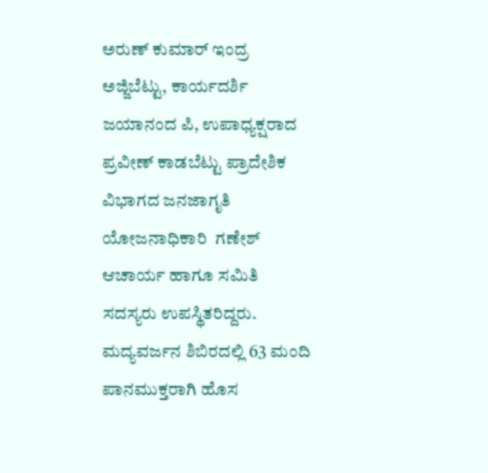ಅರುಣ್ ಕುಮಾರ್ ಇಂದ್ರ ಅಜ್ಜಿಬೆಟ್ಟು, ಕಾರ್ಯದರ್ಶಿ ಜಯಾನಂದ ಪಿ, ಉಪಾಧ್ಯಕ್ಷರಾದ  ಪ್ರವೀಣ್ ಕಾಡಬೆಟ್ಟು ಪ್ರಾದೇಶಿಕ ವಿಭಾಗದ ಜನಜಾಗೃತಿ ಯೋಜನಾಧಿಕಾರಿ  ಗಣೇಶ್ ಆಚಾರ್ಯ ಹಾಗೂ ಸಮಿತಿ ಸದಸ್ಯರು ಉಪಸ್ಥಿತರಿದ್ದರು. ಮದ್ಯವರ್ಜನ ಶಿಬಿರದಲ್ಲಿ 63 ಮಂದಿ ಪಾನಮುಕ್ತರಾಗಿ ಹೊಸ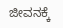ಜೀವನಕ್ಕೆ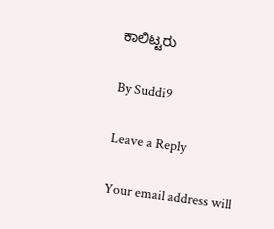ಕಾಲಿಟ್ಟರು

By Suddi9

Leave a Reply

Your email address will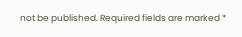not be published. Required fields are marked *